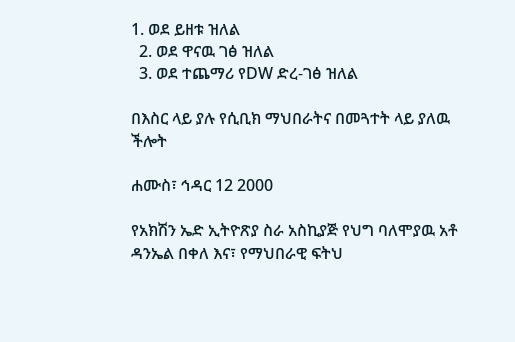1. ወደ ይዘቱ ዝለል
  2. ወደ ዋናዉ ገፅ ዝለል
  3. ወደ ተጨማሪ የDW ድረ-ገፅ ዝለል

በእስር ላይ ያሉ የሲቢክ ማህበራትና በመጓተት ላይ ያለዉ ችሎት

ሐሙስ፣ ኅዳር 12 2000

የአክሽን ኤድ ኢትዮጽያ ስራ አስኪያጅ የህግ ባለሞያዉ አቶ ዳንኤል በቀለ እና፣ የማህበራዊ ፍትህ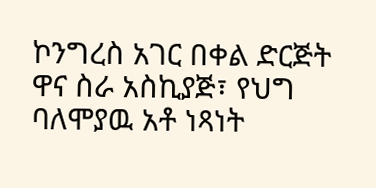ኮንግረስ አገር በቀል ድርጅት ዋና ስራ አስኪያጅ፣ የህግ ባለሞያዉ አቶ ነጻነት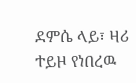ደምሴ ላይ፣ ዛሪ ተይዞ የነበረዉ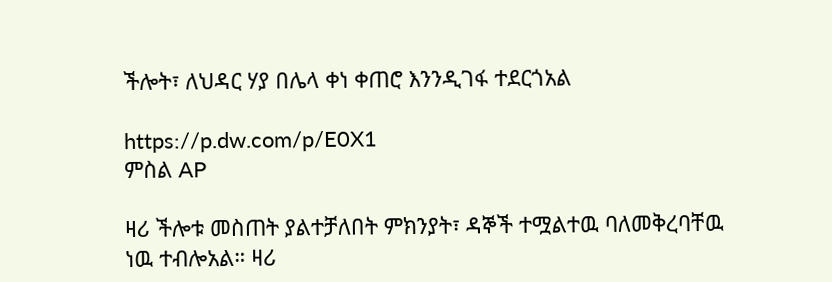ችሎት፣ ለህዳር ሃያ በሌላ ቀነ ቀጠሮ እንንዲገፋ ተደርጎአል

https://p.dw.com/p/E0X1
ምስል AP

ዛሪ ችሎቱ መስጠት ያልተቻለበት ምክንያት፣ ዳኞች ተሟልተዉ ባለመቅረባቸዉ ነዉ ተብሎአል። ዛሪ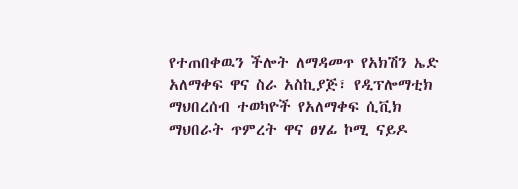የተጠበቀዉን ችሎት ለማዳመጥ የአክሽን ኤድ አለማቀፍ ዋና ስራ አስኪያጅ፣ የዲፕሎማቲክ ማህበረሰብ ተወካዮች የአለማቀፍ ሲቪክ ማህበራት ጥምረት ዋና ፀሃፊ ኮሚ ናይዶ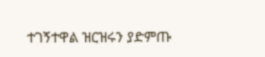ተገኝተዋል ዝርዝሩን ያድምጡ